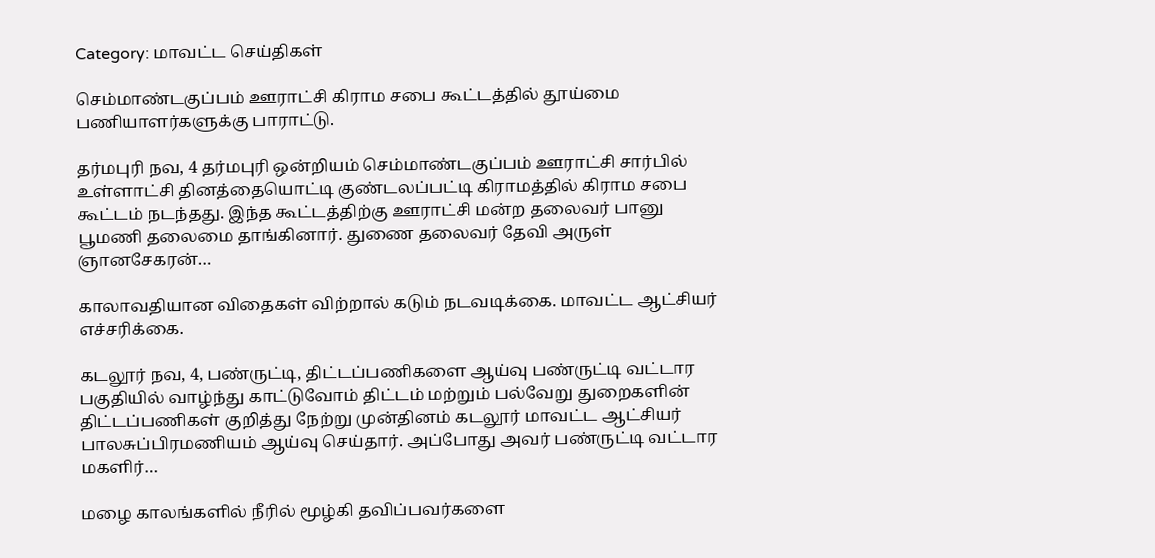Category: மாவட்ட செய்திகள்

செம்மாண்டகுப்பம் ஊராட்சி கிராம சபை கூட்டத்தில் தூய்மை பணியாளர்களுக்கு பாராட்டு.

தர்மபுரி நவ, 4 தர்மபுரி ஒன்றியம் செம்மாண்டகுப்பம் ஊராட்சி சார்பில் உள்ளாட்சி தினத்தையொட்டி குண்டலப்பட்டி கிராமத்தில் கிராம சபை கூட்டம் நடந்தது. இந்த கூட்டத்திற்கு ஊராட்சி மன்ற தலைவர் பானு பூமணி தலைமை தாங்கினார். துணை தலைவர் தேவி அருள் ஞானசேகரன்…

காலாவதியான விதைகள் விற்றால் கடும் நடவடிக்கை. மாவட்ட ஆட்சியர் எச்சரிக்கை.

கடலூர் நவ, 4, பண்ருட்டி, திட்டப்பணிகளை ஆய்வு பண்ருட்டி வட்டார பகுதியில் வாழ்ந்து காட்டுவோம் திட்டம் மற்றும் பல்வேறு துறைகளின் திட்டப்பணிகள் குறித்து நேற்று முன்தினம் கடலூர் மாவட்ட ஆட்சியர் பாலசுப்பிரமணியம் ஆய்வு செய்தார். அப்போது அவர் பண்ருட்டி வட்டார மகளிர்…

மழை காலங்களில் நீரில் மூழ்கி தவிப்பவர்களை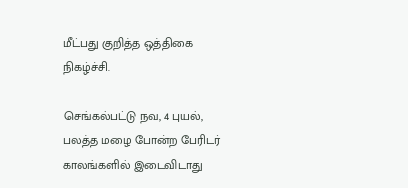மீட்பது குறித்த ஒத்திகை நிகழ்ச்சி.

செங்கல்பட்டு நவ, 4 புயல், பலத்த மழை போன்ற பேரிடர் காலங்களில் இடைவிடாது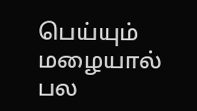பெய்யும் மழையால் பல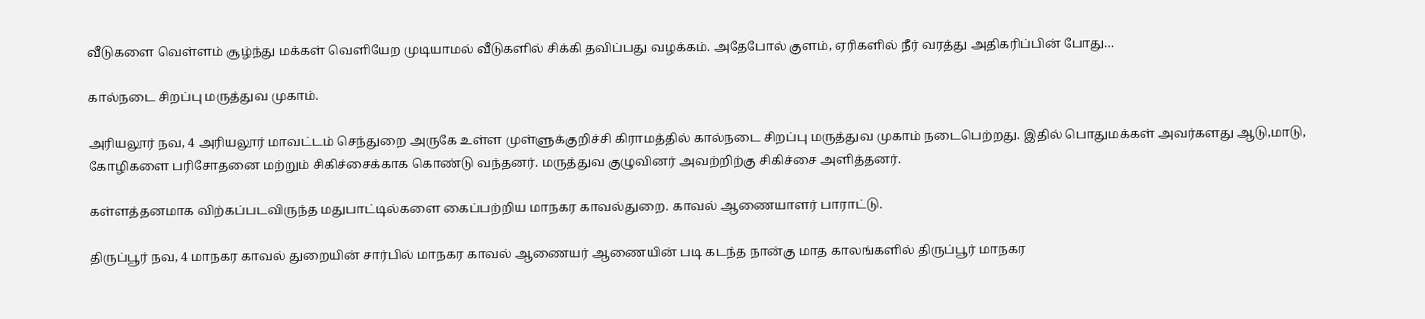வீடுகளை வெள்ளம் சூழ்ந்து மக்கள் வெளியேற முடியாமல் வீடுகளில் சிக்கி தவிப்பது வழக்கம். அதேபோல் குளம், ஏரிகளில் நீர் வரத்து அதிகரிப்பின் போது…

கால்நடை சிறப்பு மருத்துவ முகாம்.

அரியலூர் நவ, 4 அரியலூர் மாவட்டம் செந்துறை அருகே உள்ள முள்ளுக்குறிச்சி கிராமத்தில் கால்நடை சிறப்பு மருத்துவ முகாம் நடைபெற்றது. இதில் பொதுமக்கள் அவர்களது ஆடு,மாடு, கோழிகளை பரிசோதனை மற்றும் சிகிச்சைக்காக கொண்டு வந்தனர். மருத்துவ குழுவினர் அவற்றிற்கு சிகிச்சை அளித்தனர்.

கள்ளத்தனமாக விற்கப்படவிருந்த மதுபாட்டில்களை கைப்பற்றிய மாநகர காவல்துறை. காவல் ஆணையாளர் பாராட்டு.

திருப்பூர் நவ, 4 மாநகர காவல் துறையின் சார்பில் மாநகர காவல் ஆணையர் ஆணையின் படி கடந்த நான்கு மாத காலங்களில் திருப்பூர் மாநகர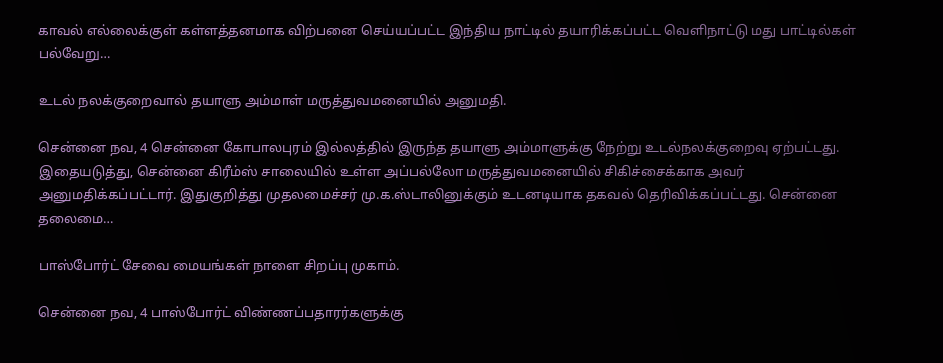காவல் எல்லைக்குள் கள்ளத்தனமாக விற்பனை செய்யப்பட்ட இந்திய நாட்டில் தயாரிக்கப்பட்ட வெளிநாட்டு மது பாட்டில்கள் பல்வேறு…

உடல் நலக்குறைவால் தயாளு அம்மாள் மருத்துவமனையில் அனுமதி.

சென்னை நவ, 4 சென்னை கோபாலபுரம் இல்லத்தில் இருந்த தயாளு அம்மாளுக்கு நேற்று உடல்நலக்குறைவு ஏற்பட்டது. இதையடுத்து, சென்னை கிரீம்ஸ் சாலையில் உள்ள அப்பல்லோ மருத்துவமனையில் சிகிச்சைக்காக அவர் அனுமதிக்கப்பட்டார். இதுகுறித்து முதலமைச்சர் மு.க.ஸ்டாலினுக்கும் உடனடியாக தகவல் தெரிவிக்கப்பட்டது. சென்னை தலைமை…

பாஸ்போர்ட் சேவை மையங்கள் நாளை சிறப்பு முகாம்.

சென்னை நவ, 4 பாஸ்போர்ட் விண்ணப்பதாரர்களுக்கு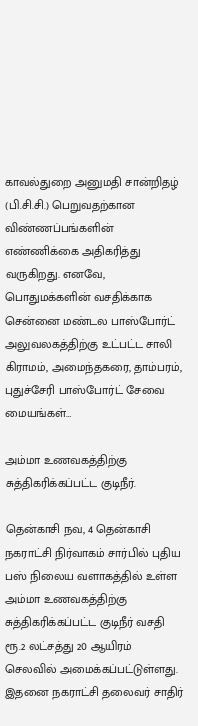காவல்துறை அனுமதி சான்றிதழ் (பி.சி.சி.) பெறுவதற்கான விண்ணப்பங்களின் எண்ணிக்கை அதிகரித்து வருகிறது. எனவே, பொதுமக்களின் வசதிக்காக சென்னை மண்டல பாஸ்போர்ட் அலுவலகத்திற்கு உட்பட்ட சாலி கிராமம், அமைந்தகரை, தாம்பரம், புதுச்சேரி பாஸ்போர்ட் சேவை மையங்கள்…

அம்மா உணவகத்திற்கு சுத்திகரிக்கப்பட்ட குடிநீர்.

தென்காசி நவ, 4 தென்காசி நகராட்சி நிர்வாகம் சார்பில் புதிய பஸ் நிலைய வளாகத்தில் உள்ள அம்மா உணவகத்திற்கு சுத்திகரிக்கப்பட்ட குடிநீர் வசதி ரூ.2 லட்சத்து 20 ஆயிரம் செலவில் அமைக்கப்பட்டுள்ளது. இதனை நகராட்சி தலைவர் சாதிர்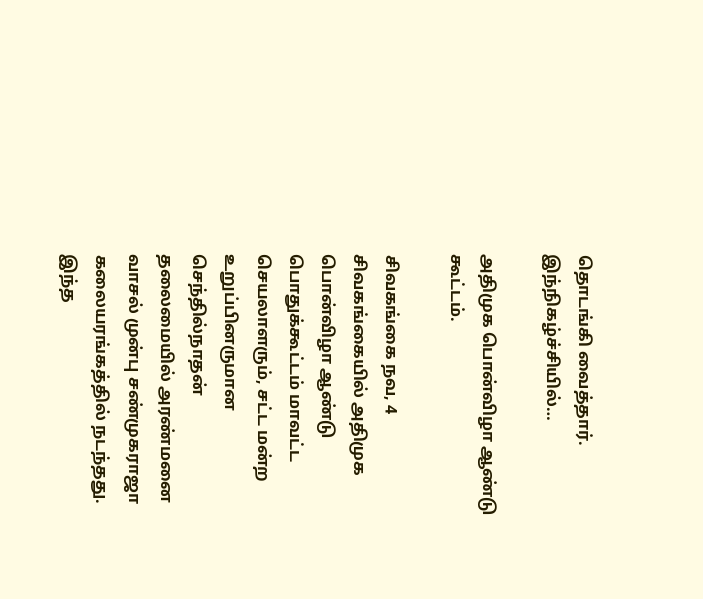தொடங்கி வைத்தார். இந்நிகழ்ச்சியில்…

அதிமுக பொன்விழா ஆண்டு கூட்டம்.

சிவகங்கை நவ, 4 சிவகங்கையில் அதிமுக பொன்விழா ஆண்டு பொதுக்கூட்டம் மாவட்ட செயலாளரும், சட்ட மன்ற உறுப்பினருமான செந்தில்நாதன் தலைமையில் அரண்மனை வாசல் முன்பு சண்முகராஜா கலையரங்கத்தில் நடந்தது. இந்த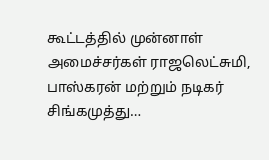கூட்டத்தில் முன்னாள் அமைச்சர்கள் ராஜலெட்சுமி, பாஸ்கரன் மற்றும் நடிகர் சிங்கமுத்து…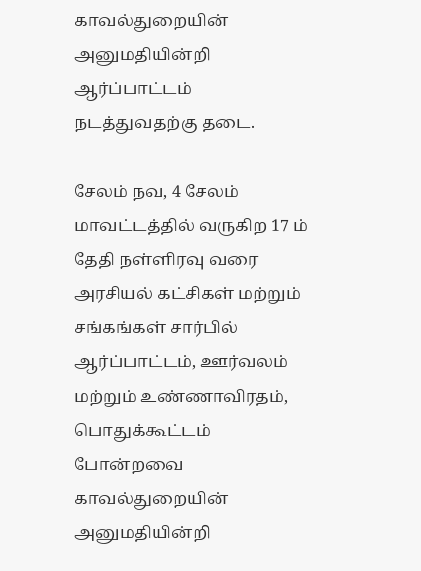காவல்துறையின் அனுமதியின்றி ஆர்ப்பாட்டம் நடத்துவதற்கு தடை.

சேலம் நவ, 4 சேலம் மாவட்டத்தில் வருகிற 17 ம் தேதி நள்ளிரவு வரை அரசியல் கட்சிகள் மற்றும் சங்கங்கள் சார்பில் ஆர்ப்பாட்டம், ஊர்வலம் மற்றும் உண்ணாவிரதம், பொதுக்கூட்டம் போன்றவை காவல்துறையின் அனுமதியின்றி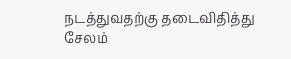நடத்துவதற்கு தடைவிதித்து சேலம்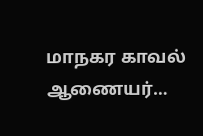மாநகர காவல் ஆணையர்…